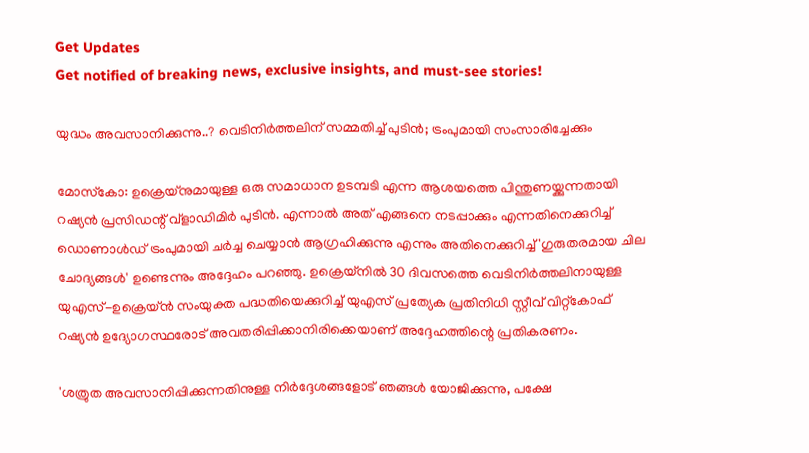Get Updates
Get notified of breaking news, exclusive insights, and must-see stories!

യുദ്ധം അവസാനിക്കുന്നു..? വെടിനിര്‍ത്തലിന് സമ്മതിച്ച് പുടിന്‍; ട്രംപുമായി സംസാരിച്ചേക്കും

മോസ്‌കോ: ഉക്രെയ്‌നുമായുള്ള ഒരു സമാധാന ഉടമ്പടി എന്ന ആശയത്തെ പിന്തുണയ്ക്കുന്നതായി റഷ്യന്‍ പ്രസിഡന്റ് വ്ളാഡിമിര്‍ പുടിന്‍. എന്നാല്‍ അത് എങ്ങനെ നടപ്പാക്കും എന്നതിനെക്കുറിച്ച് ഡൊണാള്‍ഡ് ട്രംപുമായി ചര്‍ച്ച ചെയ്യാന്‍ ആഗ്രഹിക്കുന്നു എന്നും അതിനെക്കുറിച്ച് 'ഗുരുതരമായ ചില ചോദ്യങ്ങള്‍' ഉണ്ടെന്നും അദ്ദേഹം പറഞ്ഞു. ഉക്രെയ്‌നില്‍ 30 ദിവസത്തെ വെടിനിര്‍ത്തലിനായുള്ള യുഎസ്-ഉക്രെയ്ന്‍ സംയുക്ത പദ്ധതിയെക്കുറിച്ച് യുഎസ് പ്രത്യേക പ്രതിനിധി സ്റ്റീവ് വിറ്റ്‌കോഫ് റഷ്യന്‍ ഉദ്യോഗസ്ഥരോട് അവതരിപ്പിക്കാനിരിക്കെയാണ് അദ്ദേഹത്തിന്റെ പ്രതികരണം.

'ശത്രുത അവസാനിപ്പിക്കുന്നതിനുള്ള നിര്‍ദ്ദേശങ്ങളോട് ഞങ്ങള്‍ യോജിക്കുന്നു, പക്ഷേ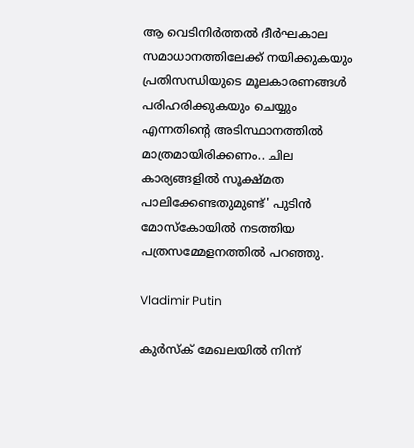ആ വെടിനിര്‍ത്തല്‍ ദീര്‍ഘകാല സമാധാനത്തിലേക്ക് നയിക്കുകയും പ്രതിസന്ധിയുടെ മൂലകാരണങ്ങള്‍ പരിഹരിക്കുകയും ചെയ്യും എന്നതിന്റെ അടിസ്ഥാനത്തില്‍ മാത്രമായിരിക്കണം.. ചില കാര്യങ്ങളില്‍ സൂക്ഷ്മത പാലിക്കേണ്ടതുമുണ്ട്' പുടിന്‍ മോസ്‌കോയില്‍ നടത്തിയ പത്രസമ്മേളനത്തില്‍ പറഞ്ഞു.

Vladimir Putin

കുര്‍സ്‌ക് മേഖലയില്‍ നിന്ന്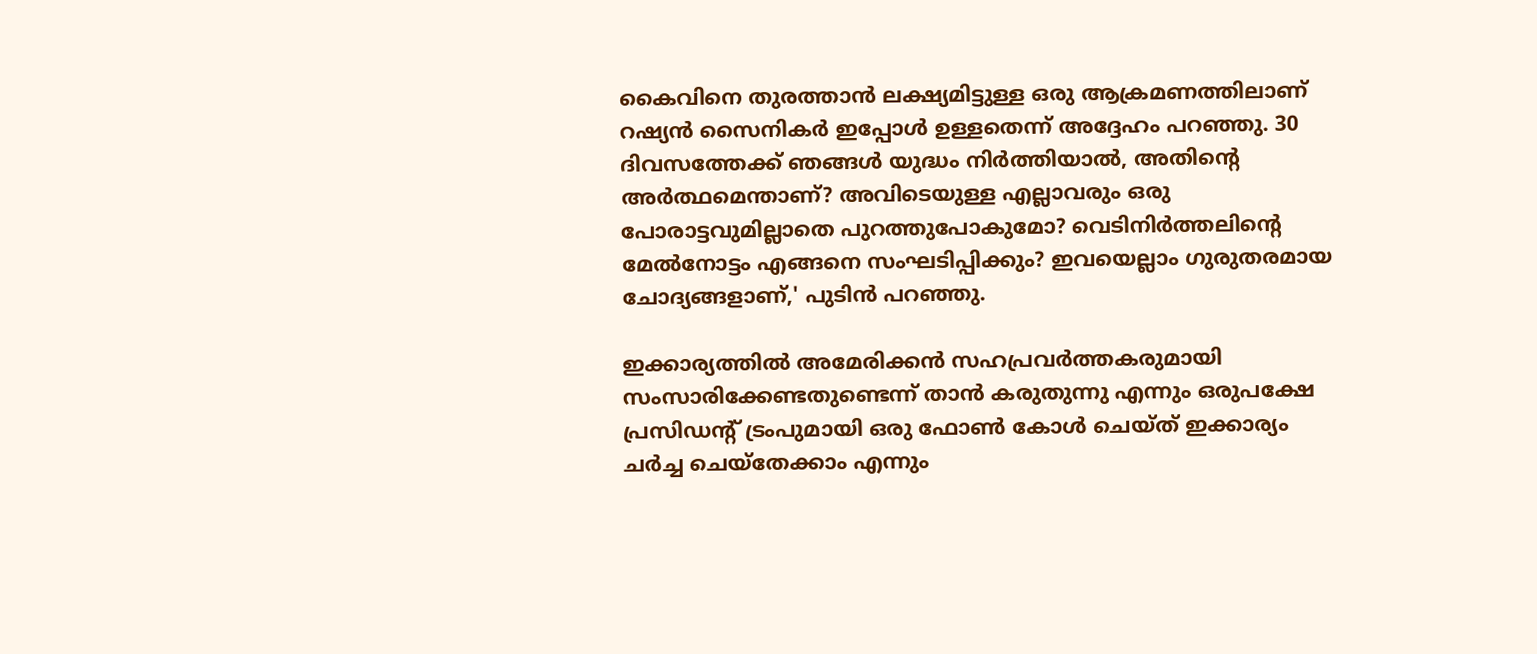കൈവിനെ തുരത്താന്‍ ലക്ഷ്യമിട്ടുള്ള ഒരു ആക്രമണത്തിലാണ് റഷ്യന്‍ സൈനികര്‍ ഇപ്പോള്‍ ഉള്ളതെന്ന് അദ്ദേഹം പറഞ്ഞു. 30 ദിവസത്തേക്ക് ഞങ്ങള്‍ യുദ്ധം നിര്‍ത്തിയാല്‍, അതിന്റെ അര്‍ത്ഥമെന്താണ്? അവിടെയുള്ള എല്ലാവരും ഒരു പോരാട്ടവുമില്ലാതെ പുറത്തുപോകുമോ? വെടിനിര്‍ത്തലിന്റെ മേല്‍നോട്ടം എങ്ങനെ സംഘടിപ്പിക്കും? ഇവയെല്ലാം ഗുരുതരമായ ചോദ്യങ്ങളാണ്,' പുടിന്‍ പറഞ്ഞു.

ഇക്കാര്യത്തില്‍ അമേരിക്കന്‍ സഹപ്രവര്‍ത്തകരുമായി സംസാരിക്കേണ്ടതുണ്ടെന്ന് താന്‍ കരുതുന്നു എന്നും ഒരുപക്ഷേ പ്രസിഡന്റ് ട്രംപുമായി ഒരു ഫോണ്‍ കോള്‍ ചെയ്ത് ഇക്കാര്യം ചര്‍ച്ച ചെയ്‌തേക്കാം എന്നും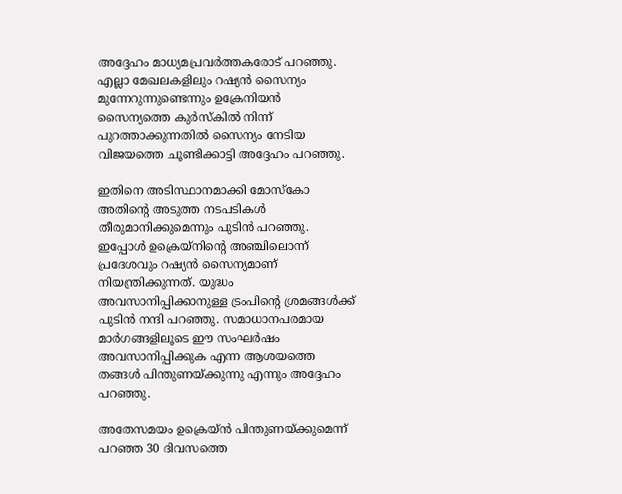അദ്ദേഹം മാധ്യമപ്രവര്‍ത്തകരോട് പറഞ്ഞു. എല്ലാ മേഖലകളിലും റഷ്യന്‍ സൈന്യം മുന്നേറുന്നുണ്ടെന്നും ഉക്രേനിയന്‍ സൈന്യത്തെ കുര്‍സ്‌കില്‍ നിന്ന് പുറത്താക്കുന്നതില്‍ സൈന്യം നേടിയ വിജയത്തെ ചൂണ്ടിക്കാട്ടി അദ്ദേഹം പറഞ്ഞു.

ഇതിനെ അടിസ്ഥാനമാക്കി മോസ്‌കോ അതിന്റെ അടുത്ത നടപടികള്‍ തീരുമാനിക്കുമെന്നും പുടിന്‍ പറഞ്ഞു. ഇപ്പോള്‍ ഉക്രെയ്നിന്റെ അഞ്ചിലൊന്ന് പ്രദേശവും റഷ്യന്‍ സൈന്യമാണ് നിയന്ത്രിക്കുന്നത്. യുദ്ധം അവസാനിപ്പിക്കാനുള്ള ട്രംപിന്റെ ശ്രമങ്ങള്‍ക്ക് പുടിന്‍ നന്ദി പറഞ്ഞു. സമാധാനപരമായ മാര്‍ഗങ്ങളിലൂടെ ഈ സംഘര്‍ഷം അവസാനിപ്പിക്കുക എന്ന ആശയത്തെ തങ്ങള്‍ പിന്തുണയ്ക്കുന്നു എന്നും അദ്ദേഹം പറഞ്ഞു.

അതേസമയം ഉക്രെയ്ന്‍ പിന്തുണയ്ക്കുമെന്ന് പറഞ്ഞ 30 ദിവസത്തെ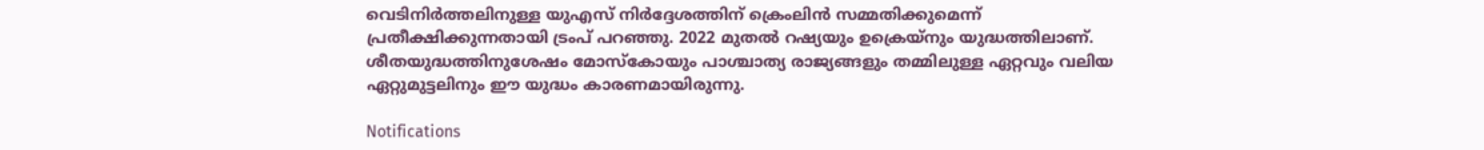വെടിനിര്‍ത്തലിനുള്ള യുഎസ് നിര്‍ദ്ദേശത്തിന് ക്രെംലിന്‍ സമ്മതിക്കുമെന്ന് പ്രതീക്ഷിക്കുന്നതായി ട്രംപ് പറഞ്ഞു. 2022 മുതല്‍ റഷ്യയും ഉക്രെയ്‌നും യുദ്ധത്തിലാണ്. ശീതയുദ്ധത്തിനുശേഷം മോസ്‌കോയും പാശ്ചാത്യ രാജ്യങ്ങളും തമ്മിലുള്ള ഏറ്റവും വലിയ ഏറ്റുമുട്ടലിനും ഈ യുദ്ധം കാരണമായിരുന്നു.

Notifications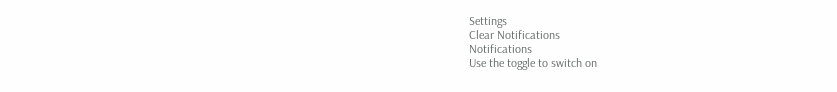Settings
Clear Notifications
Notifications
Use the toggle to switch on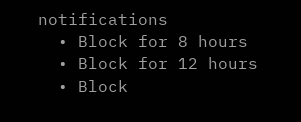notifications
  • Block for 8 hours
  • Block for 12 hours
  • Block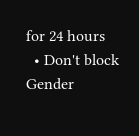for 24 hours
  • Don't block
Gender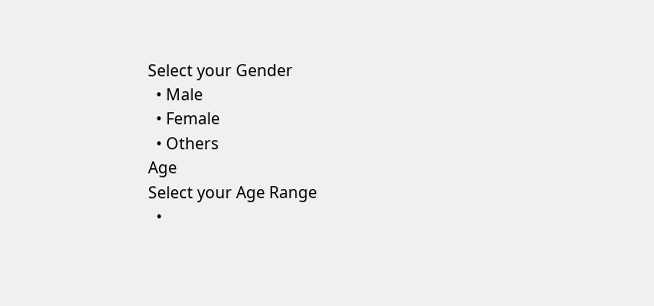Select your Gender
  • Male
  • Female
  • Others
Age
Select your Age Range
  •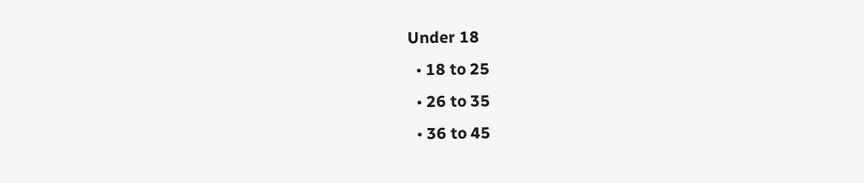Under 18
  • 18 to 25
  • 26 to 35
  • 36 to 45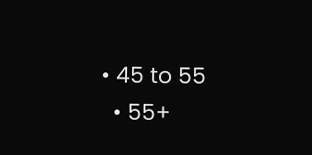• 45 to 55
  • 55+